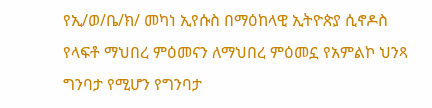የኢ/ወ/ቤ/ክ/ መካነ ኢየሱስ በማዕከላዊ ኢትዮጵያ ሲኖዶስ የላፍቶ ማህበረ ምዕመናን ለማህበረ ምዕመኗ የአምልኮ ህንጻ ግንባታ የሚሆን የግንባታ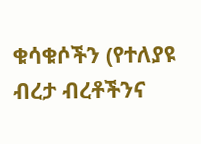ቁሳቁሶችን (የተለያዩ ብረታ ብረቶችንና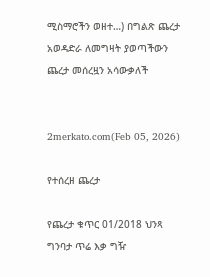ሚስማሮችን ወዘተ…) በግልጽ ጨረታ አወዳድራ ለመግዛት ያወጣችውን ጨረታ መሰረዟን አሳውቃለች


2merkato.com(Feb 05, 2026)

የተሰረዘ ጨረታ

የጨረታ ቁጥር 01/2018 ህንጻ ግንባታ ጥሬ እቃ ግዥ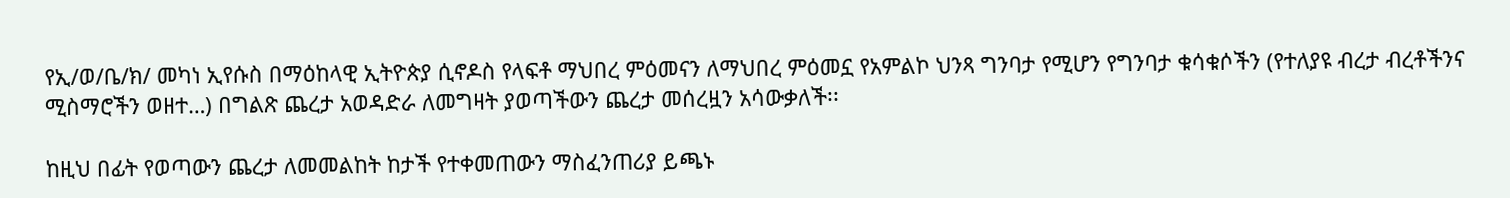የኢ/ወ/ቤ/ክ/ መካነ ኢየሱስ በማዕከላዊ ኢትዮጵያ ሲኖዶስ የላፍቶ ማህበረ ምዕመናን ለማህበረ ምዕመኗ የአምልኮ ህንጻ ግንባታ የሚሆን የግንባታ ቁሳቁሶችን (የተለያዩ ብረታ ብረቶችንና ሚስማሮችን ወዘተ…) በግልጽ ጨረታ አወዳድራ ለመግዛት ያወጣችውን ጨረታ መሰረዟን አሳውቃለች፡፡

ከዚህ በፊት የወጣውን ጨረታ ለመመልከት ከታች የተቀመጠውን ማስፈንጠሪያ ይጫኑ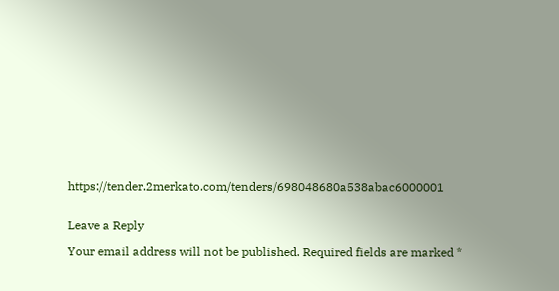https://tender.2merkato.com/tenders/698048680a538abac6000001


Leave a Reply

Your email address will not be published. Required fields are marked *